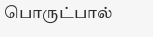பொருட்பால்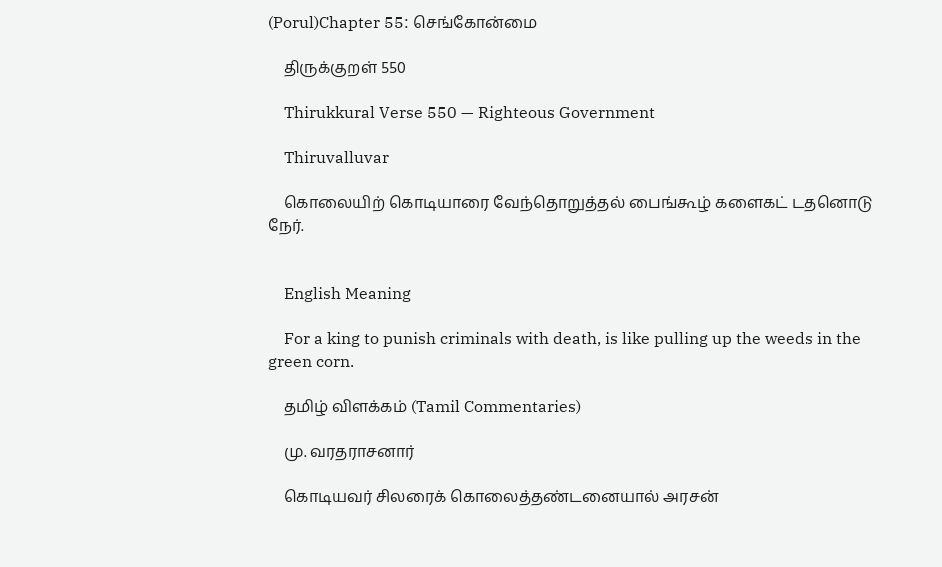(Porul)Chapter 55: செங்கோன்மை

    திருக்குறள் 550

    Thirukkural Verse 550 — Righteous Government

    Thiruvalluvar

    கொலையிற் கொடியாரை வேந்தொறுத்தல் பைங்கூழ் களைகட் டதனொடு நேர்.


    English Meaning

    For a king to punish criminals with death, is like pulling up the weeds in the green corn.

    தமிழ் விளக்கம் (Tamil Commentaries)

    மு. வரதராசனார்

    கொடியவர் சிலரைக் கொலைத்தண்டனையால் அரசன்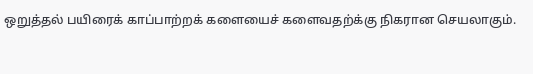ஒறுத்தல் பயிரைக் காப்பாற்றக் களையைச் களைவதற்க்கு நிகரான செயலாகும்.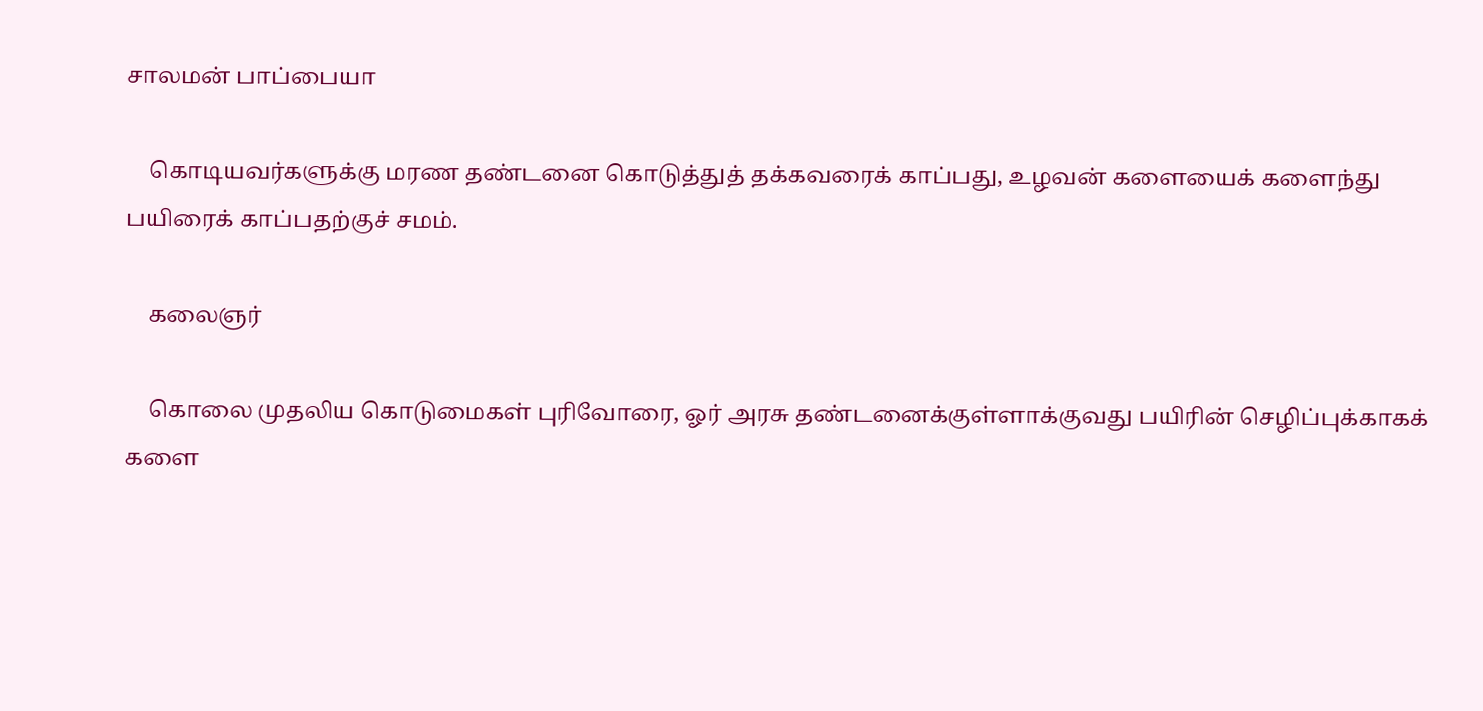சாலமன் பாப்பையா

    கொடியவர்களுக்கு மரண தண்டனை கொடுத்துத் தக்கவரைக் காப்பது, உழவன் களையைக் களைந்து பயிரைக் காப்பதற்குச் சமம்.

    கலைஞர்

    கொலை முதலிய கொடுமைகள் புரிவோரை, ஓர் அரசு தண்டனைக்குள்ளாக்குவது பயிரின் செழிப்புக்காகக் களை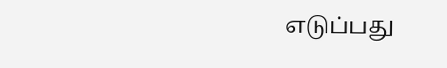எடுப்பது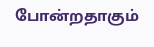போன்றதாகும்